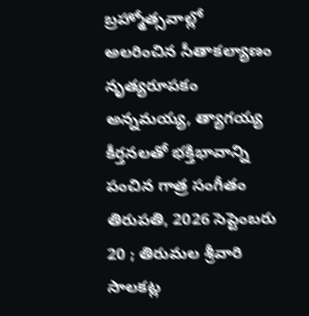బ్రహ్మోత్సవాల్లో అలరించిన సీతాకల్యాణం నృత్యరూపకం
అన్నమయ్య, త్యాగయ్య కీర్తనలతో భక్తిభావాన్ని పంచిన గాత్ర సంగీతం
తిరుపతి, 2026 సెప్టెంబరు 20 ; తిరుమల శ్రీవారి సాలకట్ల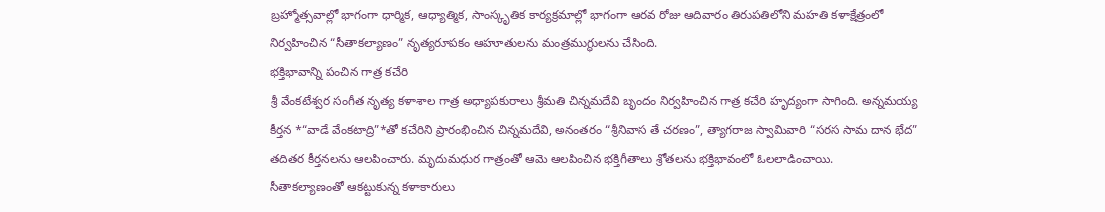బ్రహ్మోత్సవాల్లో భాగంగా ధార్మిక, ఆధ్యాత్మిక, సాంస్కృతిక కార్యక్రమాల్లో భాగంగా ఆరవ రోజు ఆదివారం తిరుపతిలోని మహతి కళాక్షేత్రంలో నిర్వహించిన “సీతాకల్యాణం” నృత్యరూపకం ఆహూతులను మంత్రముగ్ధులను చేసింది.
భక్తిభావాన్ని పంచిన గాత్ర కచేరి
శ్రీ వేంకటేశ్వర సంగీత నృత్య కళాశాల గాత్ర అధ్యాపకురాలు శ్రీమతి చిన్నమదేవి బృందం నిర్వహించిన గాత్ర కచేరి హృద్యంగా సాగింది. అన్నమయ్య కీర్తన *“వాడే వేంకటాద్రి”*తో కచేరిని ప్రారంభించిన చిన్నమదేవి, అనంతరం “శ్రీనివాస తే చరణం”, త్యాగరాజ స్వామివారి “సరస సామ దాన భేద” తదితర కీర్తనలను ఆలపించారు. మృదుమధుర గాత్రంతో ఆమె ఆలపించిన భక్తిగీతాలు శ్రోతలను భక్తిభావంలో ఓలలాడించాయి.
సీతాకల్యాణంతో ఆకట్టుకున్న కళాకారులు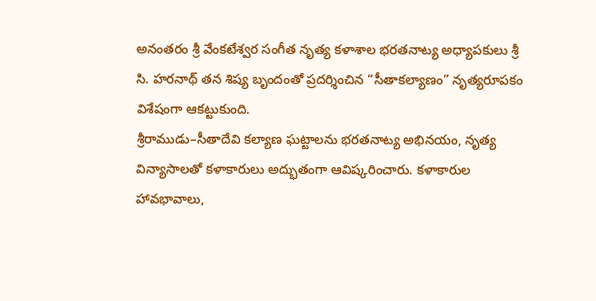అనంతరం శ్రీ వేంకటేశ్వర సంగీత నృత్య కళాశాల భరతనాట్య అధ్యాపకులు శ్రీ సి. హరనాథ్ తన శిష్య బృందంతో ప్రదర్శించిన “సీతాకల్యాణం” నృత్యరూపకం విశేషంగా ఆకట్టుకుంది.
శ్రీరాముడు–సీతాదేవి కల్యాణ ఘట్టాలను భరతనాట్య అభినయం, నృత్య విన్యాసాలతో కళాకారులు అద్భుతంగా ఆవిష్కరించారు. కళాకారుల హావభావాలు,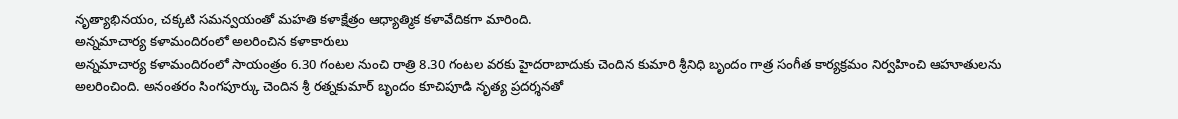నృత్యాభినయం, చక్కటి సమన్వయంతో మహతి కళాక్షేత్రం ఆధ్యాత్మిక కళావేదికగా మారింది.
అన్నమాచార్య కళామందిరంలో అలరించిన కళాకారులు
అన్నమాచార్య కళామందిరంలో సాయంత్రం 6.30 గంటల నుంచి రాత్రి 8.30 గంటల వరకు హైదరాబాదుకు చెందిన కుమారి శ్రీనిధి బృందం గాత్ర సంగీత కార్యక్రమం నిర్వహించి ఆహూతులను అలరించింది. అనంతరం సింగపూర్కు చెందిన శ్రీ రత్నకుమార్ బృందం కూచిపూడి నృత్య ప్రదర్శనతో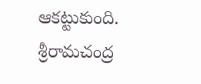ఆకట్టుకుంది.
శ్రీరామచంద్ర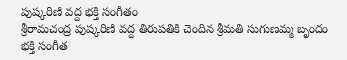పుష్కరిణి వద్ద భక్తి సంగీతం
శ్రీరామచంద్ర పుష్కరిణి వద్ద తిరుపతికి చెందిన శ్రీమతి సుగుణమ్మ బృందం భక్తి సంగీత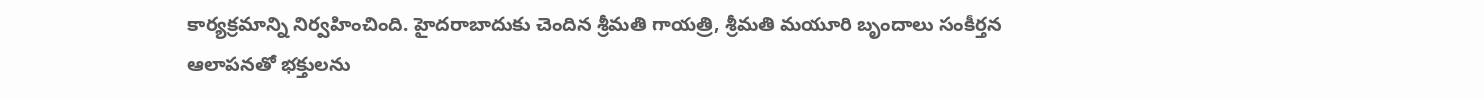కార్యక్రమాన్ని నిర్వహించింది. హైదరాబాదుకు చెందిన శ్రీమతి గాయత్రి, శ్రీమతి మయూరి బృందాలు సంకీర్తన ఆలాపనతో భక్తులను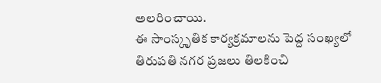అలరించాయి.
ఈ సాంస్కృతిక కార్యక్రమాలను పెద్ద సంఖ్యలో తిరుపతి నగర ప్రజలు తిలకించి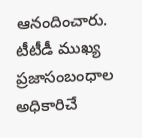ఆనందించారు.
టీటీడీ ముఖ్య ప్రజాసంబంధాల అధికారిచే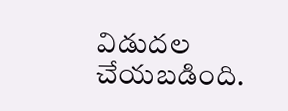విడుదల చేయబడింది.